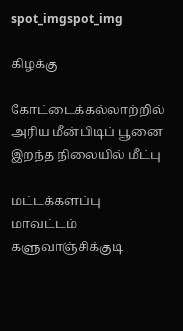spot_imgspot_img

கிழக்கு

கோட்டைக்கல்லாற்றில் அரிய மீன்பிடிப் பூனை இறந்த நிலையில் மீட்பு

மட்டக்களப்பு மாவட்டம் களுவாஞ்சிக்குடி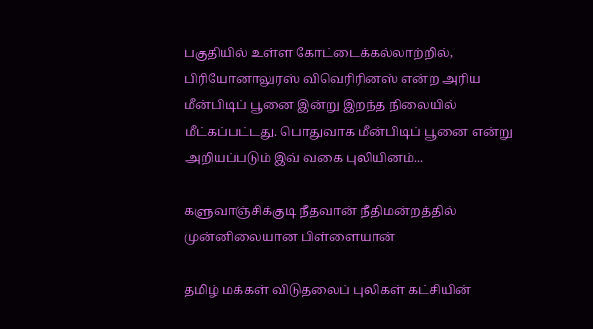பகுதியில் உள்ள கோட்டைக்கல்லாற்றில், பிரியோனாலுரஸ் விவெரிரினஸ் என்ற அரிய மீன்பிடிப் பூனை இன்று இறந்த நிலையில் மீட்கப்பட்டது. பொதுவாக மீன்பிடிப் பூனை என்று அறியப்படும் இவ் வகை புலியினம்...

களுவாஞ்சிக்குடி நீதவான் நீதிமன்றத்தில் முன்னிலையான பிள்ளையான்

தமிழ் மக்கள் விடுதலைப் புலிகள் கட்சியின்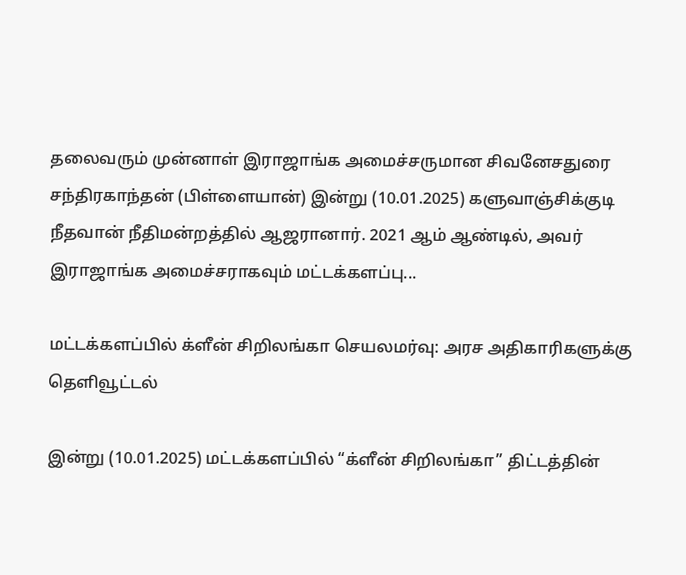தலைவரும் முன்னாள் இராஜாங்க அமைச்சருமான சிவனேசதுரை சந்திரகாந்தன் (பிள்ளையான்) இன்று (10.01.2025) களுவாஞ்சிக்குடி நீதவான் நீதிமன்றத்தில் ஆஜரானார். 2021 ஆம் ஆண்டில், அவர் இராஜாங்க அமைச்சராகவும் மட்டக்களப்பு...

மட்டக்களப்பில் க்ளீன் சிறிலங்கா செயலமர்வு: அரச அதிகாரிகளுக்கு தெளிவூட்டல்

இன்று (10.01.2025) மட்டக்களப்பில் “க்ளீன் சிறிலங்கா” திட்டத்தின்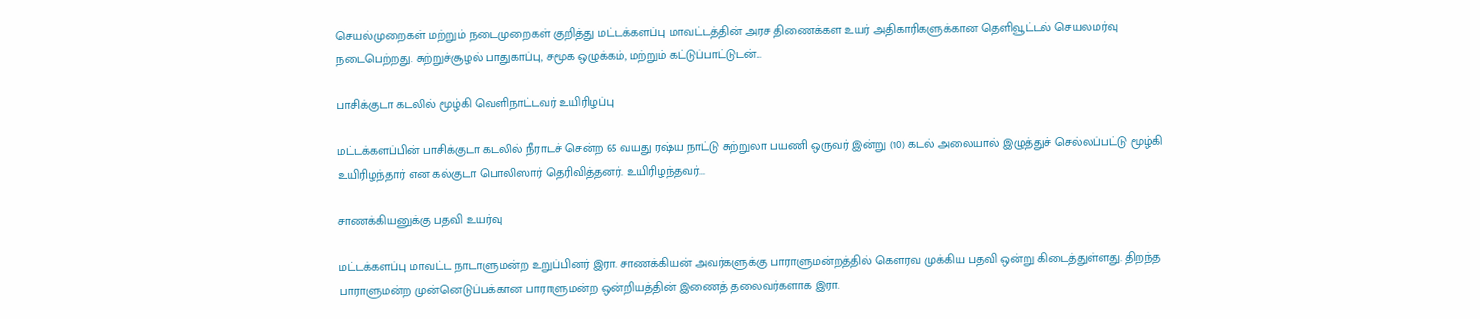செயல்முறைகள் மற்றும் நடைமுறைகள் குறித்து மட்டக்களப்பு மாவட்டத்தின் அரச திணைக்கள உயர் அதிகாரிகளுக்கான தெளிவூட்டல் செயலமர்வு நடைபெற்றது. சுற்றுச்சூழல் பாதுகாப்பு, சமூக ஒழுக்கம், மற்றும் கட்டுப்பாட்டுடன்...

பாசிக்குடா கடலில் மூழ்கி வெளிநாட்டவர் உயிரிழப்பு

மட்டக்களப்பின் பாசிக்குடா கடலில் நீராடச் சென்ற 65 வயது ரஷ்ய நாட்டு சுற்றுலா பயணி ஒருவர் இன்று (10) கடல் அலையால் இழுத்துச் செல்லப்பட்டு மூழ்கி உயிரிழந்தார் என கல்குடா பொலிஸார் தெரிவித்தனர். உயிரிழந்தவர்...

சாணக்கியனுக்கு பதவி உயர்வு

மட்டக்களப்பு மாவட்ட நாடாளுமன்ற உறுப்பினர் இரா. சாணக்கியன் அவர்களுக்கு பாராளுமன்றத்தில் கௌரவ முக்கிய பதவி ஒன்று கிடைத்துள்ளது. திறந்த பாராளுமன்ற முன்னெடுப்பக்கான பாராளுமன்ற ஒன்றியத்தின் இணைத் தலைவர்களாக இரா.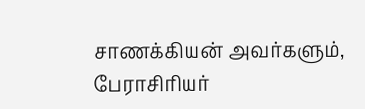சாணக்கியன் அவர்களும், பேராசிரியர்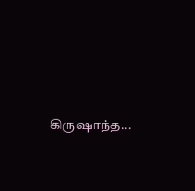கிருஷாந்த...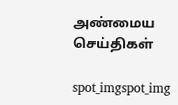அண்மைய செய்திகள்

spot_imgspot_img